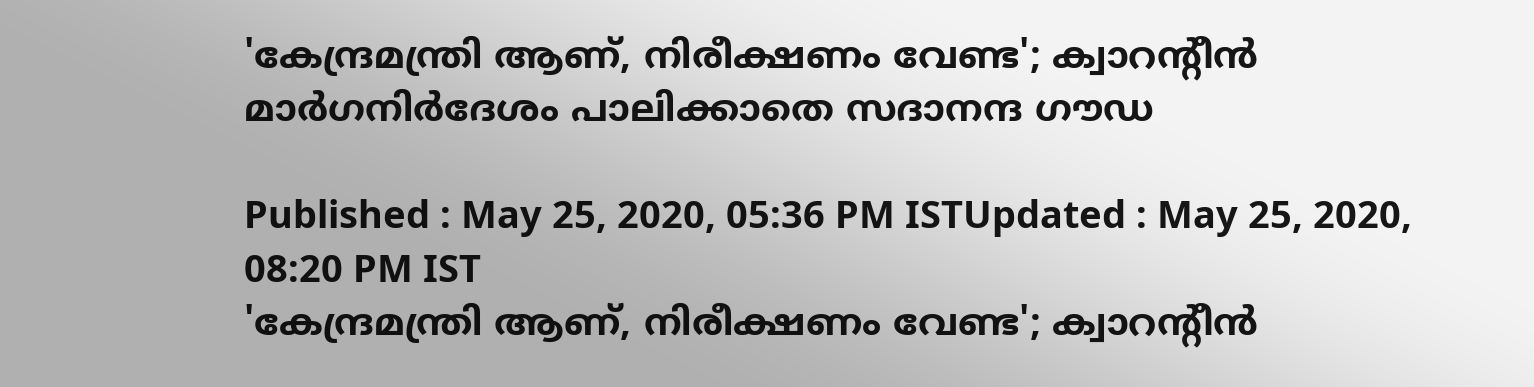'കേന്ദ്രമന്ത്രി ആണ്, നിരീക്ഷണം വേണ്ട'; ക്വാറന്‍റീന്‍ മാര്‍ഗനിര്‍ദേശം പാലിക്കാതെ സദാനന്ദ ഗൗഡ

Published : May 25, 2020, 05:36 PM ISTUpdated : May 25, 2020, 08:20 PM IST
'കേന്ദ്രമന്ത്രി ആണ്, നിരീക്ഷണം വേണ്ട'; ക്വാറന്‍റീന്‍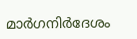മാര്‍ഗനിര്‍ദേശം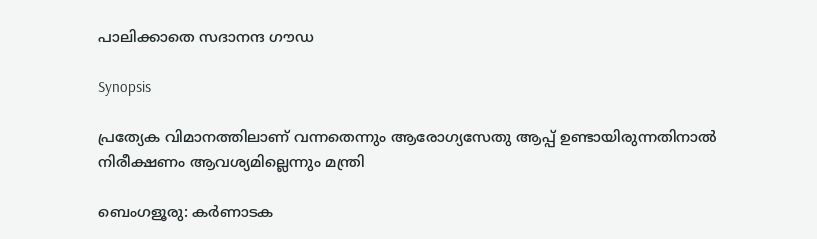പാലിക്കാതെ സദാനന്ദ ഗൗഡ

Synopsis

പ്രത്യേക വിമാനത്തിലാണ് വന്നതെന്നും ആരോഗ്യസേതു ആപ്പ് ഉണ്ടായിരുന്നതിനാല്‍ നിരീക്ഷണം ആവശ്യമില്ലെന്നും മന്ത്രി

ബെംഗളൂരു: കർണാടക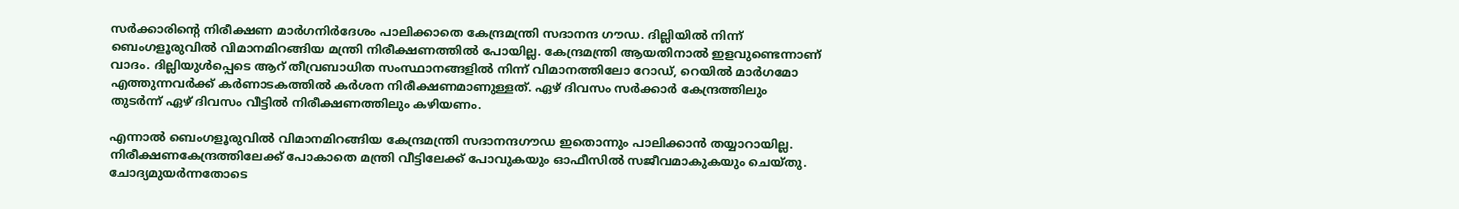സർക്കാരിന്‍റെ നിരീക്ഷണ മാർഗനിർദേശം പാലിക്കാതെ കേന്ദ്രമന്ത്രി സദാനന്ദ ഗൗഡ. ദില്ലിയിൽ നിന്ന് ബെംഗളൂരുവിൽ വിമാനമിറങ്ങിയ മന്ത്രി നിരീക്ഷണത്തിൽ പോയില്ല. കേന്ദ്രമന്ത്രി ആയതിനാൽ ഇളവുണ്ടെന്നാണ് വാദം. ദില്ലിയുൾപ്പെടെ ആറ് തീവ്രബാധിത സംസ്ഥാനങ്ങളിൽ നിന്ന് വിമാനത്തിലോ റോഡ്, റെയിൽ മാർഗമോ എത്തുന്നവർക്ക് കർണാടകത്തിൽ കർശന നിരീക്ഷണമാണുള്ളത്. ഏഴ് ദിവസം സർക്കാർ കേന്ദ്രത്തിലും തുടർന്ന് ഏഴ് ദിവസം വീട്ടിൽ നിരീക്ഷണത്തിലും കഴിയണം.

എന്നാൽ ബെംഗളൂരുവിൽ വിമാനമിറങ്ങിയ കേന്ദ്രമന്ത്രി സദാനന്ദഗൗഡ ഇതൊന്നും പാലിക്കാൻ തയ്യാറായില്ല. നിരീക്ഷണകേന്ദ്രത്തിലേക്ക് പോകാതെ മന്ത്രി വീട്ടിലേക്ക് പോവുകയും ഓഫീസിൽ സജീവമാകുകയും ചെയ്തു. ചോദ്യമുയർന്നതോടെ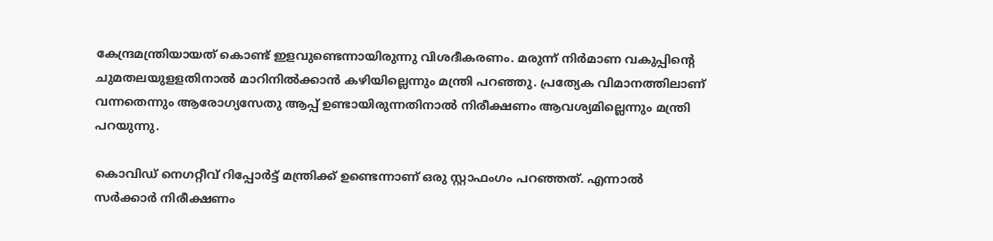കേന്ദ്രമന്ത്രിയായത് കൊണ്ട് ഇളവുണ്ടെന്നായിരുന്നു വിശദീകരണം. മരുന്ന് നിർമാണ വകുപ്പിന്‍റെ ചുമതലയുളളതിനാൽ മാറിനിൽക്കാൻ കഴിയില്ലെന്നും മന്ത്രി പറഞ്ഞു. പ്രത്യേക വിമാനത്തിലാണ് വന്നതെന്നും ആരോഗ്യസേതു ആപ്പ് ഉണ്ടായിരുന്നതിനാല്‍ നിരീക്ഷണം ആവശ്യമില്ലെന്നും മന്ത്രി പറയുന്നു.

കൊവിഡ് നെഗറ്റീവ് റിപ്പോർട്ട് മന്ത്രിക്ക് ഉണ്ടെന്നാണ് ഒരു സ്റ്റാഫംഗം പറഞ്ഞത്. എന്നാൽ സർക്കാർ നിരീക്ഷണം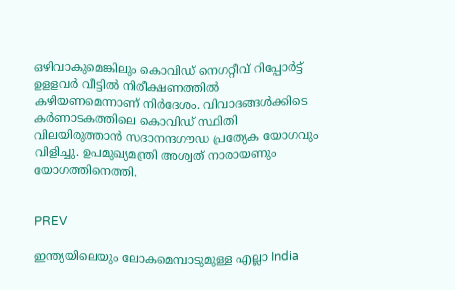ഒഴിവാകുമെങ്കിലും കൊവിഡ് നെഗറ്റീവ് റിപ്പോർട്ട് ഉളളവർ വീട്ടിൽ നിരീക്ഷണത്തിൽ കഴിയണമെന്നാണ് നിര്‍ദേശം. വിവാദങ്ങൾക്കിടെ കർണാടകത്തിലെ കൊവിഡ് സ്ഥിതി വിലയിരുത്താൻ സദാനന്ദഗൗഡ പ്രത്യേക യോഗവും വിളിച്ചു. ഉപമുഖ്യമന്ത്രി അശ്വത് നാരായണും യോഗത്തിനെത്തി.


PREV

ഇന്ത്യയിലെയും ലോകമെമ്പാടുമുള്ള എല്ലാ India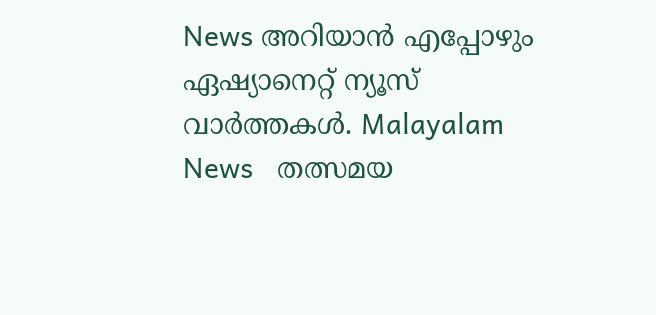News അറിയാൻ എപ്പോഴും ഏഷ്യാനെറ്റ് ന്യൂസ് വാർത്തകൾ. Malayalam News   തത്സമയ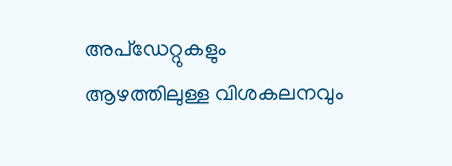അപ്‌ഡേറ്റുകളും ആഴത്തിലുള്ള വിശകലനവും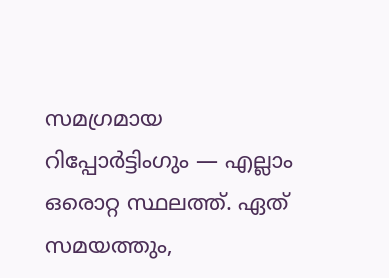സമഗ്രമായ റിപ്പോർട്ടിംഗും — എല്ലാം ഒരൊറ്റ സ്ഥലത്ത്. ഏത് സമയത്തും,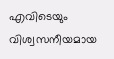എവിടെയും വിശ്വസനീയമായ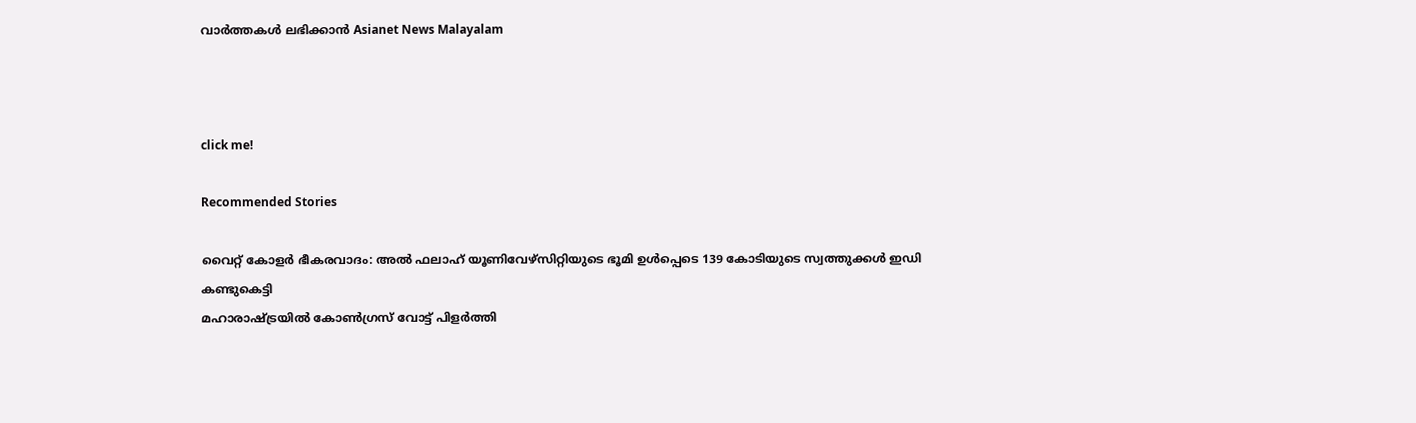വാർത്തകൾ ലഭിക്കാൻ Asianet News Malayalam



click me!

Recommended Stories

വൈറ്റ് കോളർ ഭീകരവാദം: അൽ ഫലാഹ് യൂണിവേഴ്‌സിറ്റിയുടെ ഭൂമി ഉൾപ്പെടെ 139 കോടിയുടെ സ്വത്തുക്കൾ ഇഡി കണ്ടുകെട്ടി
മഹാരാഷ്ട്രയിൽ കോൺഗ്രസ് വോട്ട് പിളർത്തി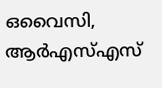ഒവൈസി, ആർഎസ്എസ്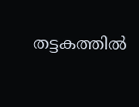തട്ടകത്തിൽ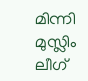മിന്നി മുസ്ലിം ലീഗ്